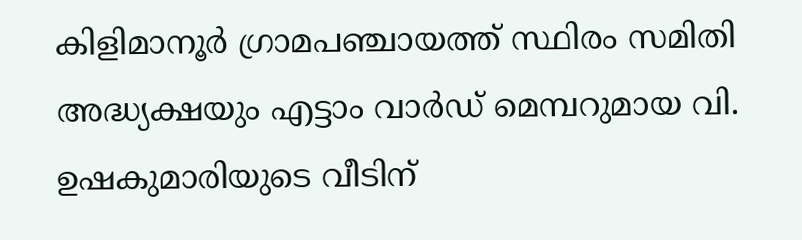കിളിമാനൂർ ഗ്രാമപഞ്ചായത്ത് സ്ഥിരം സമിതി അദ്ധ്യക്ഷയും എട്ടാം വാർഡ് മെമ്പറുമായ വി. ഉഷകുമാരിയുടെ വീടിന്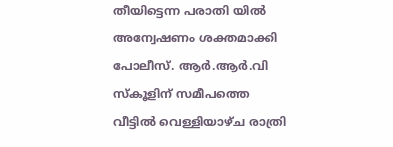തീയിട്ടെന്ന പരാതി യിൽ അന്വേഷണം ശക്തമാക്കി പോലീസ്. ആർ.ആർ.വി സ്കൂളിന് സമീപത്തെ വീട്ടിൽ വെള്ളിയാഴ്ച രാത്രി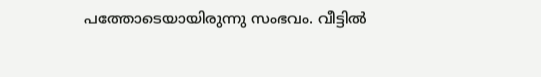പത്തോടെയായിരുന്നു സംഭവം. വീട്ടിൽ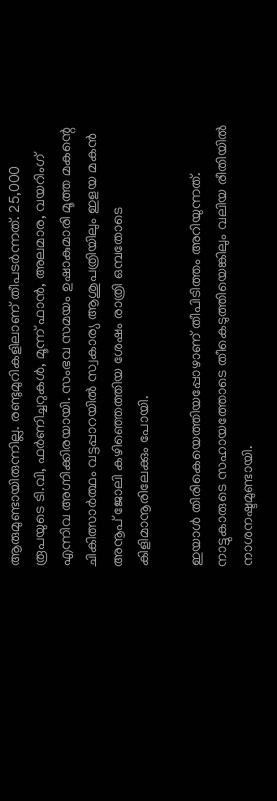ആരുമുണ്ടായിരുന്നില്ല. രണ്ടുമുറികളിലാണ് തീപടർന്നത്. 25,000 രൂപയുടെ ടി.വി, ഫർണിച്ചറുകൾ, മൂന്ന് ഫാൻ, അലമാര, വയറിംഗ് എന്നിവ അഗ്നിക്കിരയായി. സംഭവ സമയം ഉഷാകുമാരി മൂത്ത മകന്റെ ചികിത്സാർത്ഥം വട്ടപ്പാറയിൽ സ്വകാര്യ ആശുപത്രിയിലും ഇളയ മകൻ അനൂപ് ജോലി കഴിഞ്ഞെത്തിയ ശേഷം രാത്രി ഒമ്പതോടെ കിളിമാനൂരിലേക്കും പോയി.

ഇയാൾ തിരികെയെത്തിയപ്പോഴാണ് തീപിടിത്തം അറിയുന്നത്. നാട്ടുകാരുടെ സഹായത്തോടെ തീകെടുത്തിയെങ്കിലും വലിയ രീതിയിൽ നാശനഷ്ടമുണ്ടായി.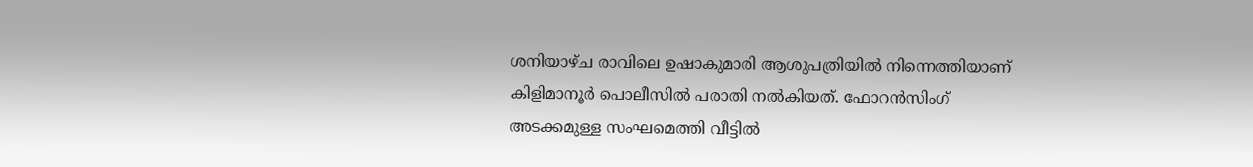ശനിയാഴ്ച രാവിലെ ഉഷാകുമാരി ആശുപത്രിയിൽ നിന്നെത്തിയാണ് കിളിമാനൂർ പൊലീസിൽ പരാതി നൽകിയത്. ഫോറൻസിംഗ് അടക്കമുള്ള സംഘമെത്തി വീട്ടിൽ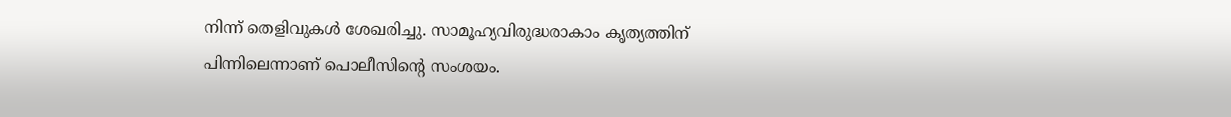നിന്ന് തെളിവുകൾ ശേഖരിച്ചു. സാമൂഹ്യവിരുദ്ധരാകാം കൃത്യത്തിന് പിന്നിലെന്നാണ് പൊലീസിന്റെ സംശയം.